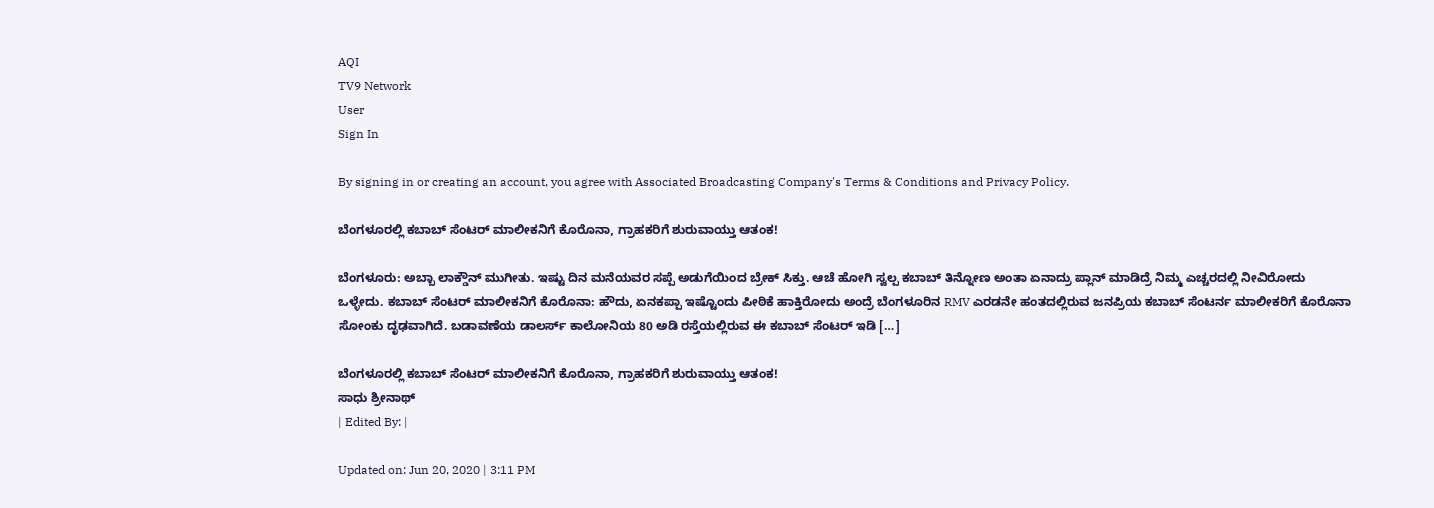AQI
TV9 Network
User
Sign In

By signing in or creating an account, you agree with Associated Broadcasting Company's Terms & Conditions and Privacy Policy.

ಬೆಂಗಳೂರಲ್ಲಿ ಕಬಾಬ್ ಸೆಂಟರ್ ಮಾಲೀಕನಿಗೆ ಕೊರೊನಾ, ಗ್ರಾಹಕರಿಗೆ ಶುರುವಾಯ್ತು ಆತಂಕ!

ಬೆಂಗಳೂರು: ಅಬ್ಬಾ ಲಾಕ್ಡೌನ್ ಮುಗೀತು. ಇಷ್ಟು ದಿನ ಮನೆಯವರ ಸಪ್ಪೆ ಅಡುಗೆಯಿಂದ ಬ್ರೇಕ್ ಸಿಕ್ತು. ಆಚೆ ಹೋಗಿ ಸ್ವಲ್ಪ ಕಬಾಬ್ ತಿನ್ನೋಣ ಅಂತಾ ಏನಾದ್ರು ಪ್ಲಾನ್ ಮಾಡಿದ್ರೆ ನಿಮ್ಮ ಎಚ್ಚರದಲ್ಲಿ ನೀವಿರೋದು ಒಳ್ಳೇದು. ಕಬಾಬ್ ಸೆಂಟರ್ ಮಾಲೀಕನಿಗೆ ಕೊರೊನಾ: ಹೌದು, ಏನಕಪ್ಪಾ ಇಷ್ಟೊಂದು ಪೀಠಿಕೆ ಹಾಕ್ತಿರೋದು ಅಂದ್ರೆ ಬೆಂಗಳೂರಿನ RMV ಎರಡನೇ ಹಂತದಲ್ಲಿರುವ ಜನಪ್ರಿಯ ಕಬಾಬ್ ಸೆಂಟರ್ನ ಮಾಲೀಕರಿಗೆ ಕೊರೊನಾ ಸೋಂಕು ದೃಢವಾಗಿದೆ. ಬಡಾವಣೆಯ ಡಾಲರ್ಸ್ ಕಾಲೋನಿಯ 80 ಅಡಿ ರಸ್ತೆಯಲ್ಲಿರುವ ಈ ಕಬಾಬ್ ಸೆಂಟರ್ ಇಡಿ […]

ಬೆಂಗಳೂರಲ್ಲಿ ಕಬಾಬ್ ಸೆಂಟರ್ ಮಾಲೀಕನಿಗೆ ಕೊರೊನಾ, ಗ್ರಾಹಕರಿಗೆ ಶುರುವಾಯ್ತು ಆತಂಕ!
ಸಾಧು ಶ್ರೀನಾಥ್
| Edited By: |

Updated on: Jun 20, 2020 | 3:11 PM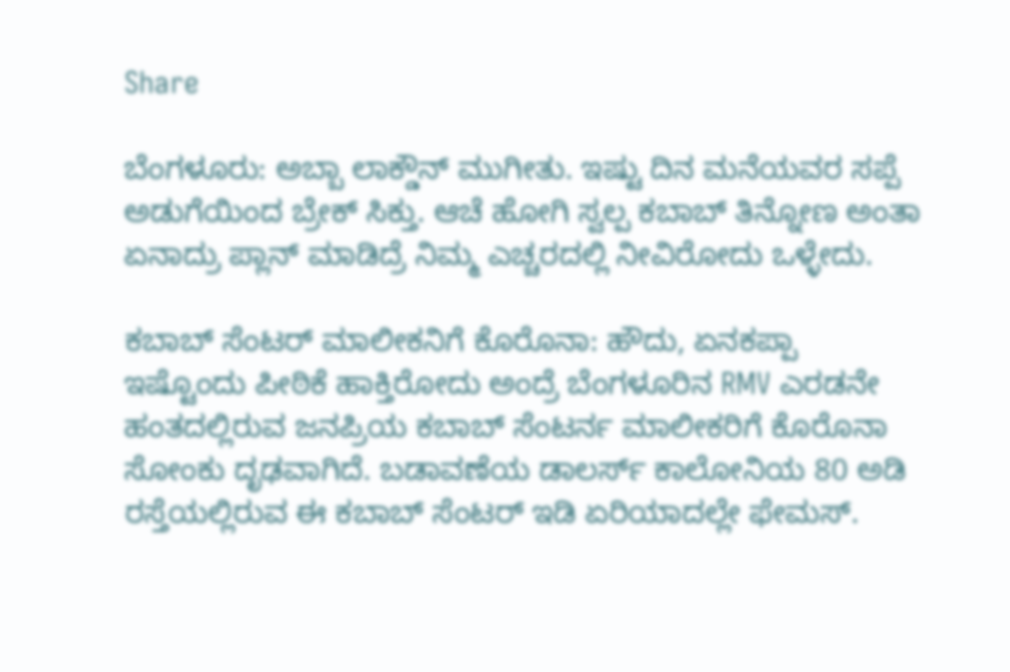Share

ಬೆಂಗಳೂರು: ಅಬ್ಬಾ ಲಾಕ್ಡೌನ್ ಮುಗೀತು. ಇಷ್ಟು ದಿನ ಮನೆಯವರ ಸಪ್ಪೆ ಅಡುಗೆಯಿಂದ ಬ್ರೇಕ್ ಸಿಕ್ತು. ಆಚೆ ಹೋಗಿ ಸ್ವಲ್ಪ ಕಬಾಬ್ ತಿನ್ನೋಣ ಅಂತಾ ಏನಾದ್ರು ಪ್ಲಾನ್ ಮಾಡಿದ್ರೆ ನಿಮ್ಮ ಎಚ್ಚರದಲ್ಲಿ ನೀವಿರೋದು ಒಳ್ಳೇದು.

ಕಬಾಬ್ ಸೆಂಟರ್ ಮಾಲೀಕನಿಗೆ ಕೊರೊನಾ: ಹೌದು, ಏನಕಪ್ಪಾ ಇಷ್ಟೊಂದು ಪೀಠಿಕೆ ಹಾಕ್ತಿರೋದು ಅಂದ್ರೆ ಬೆಂಗಳೂರಿನ RMV ಎರಡನೇ ಹಂತದಲ್ಲಿರುವ ಜನಪ್ರಿಯ ಕಬಾಬ್ ಸೆಂಟರ್ನ ಮಾಲೀಕರಿಗೆ ಕೊರೊನಾ ಸೋಂಕು ದೃಢವಾಗಿದೆ. ಬಡಾವಣೆಯ ಡಾಲರ್ಸ್ ಕಾಲೋನಿಯ 80 ಅಡಿ ರಸ್ತೆಯಲ್ಲಿರುವ ಈ ಕಬಾಬ್ ಸೆಂಟರ್ ಇಡಿ ಏರಿಯಾದಲ್ಲೇ ಫೇಮಸ್.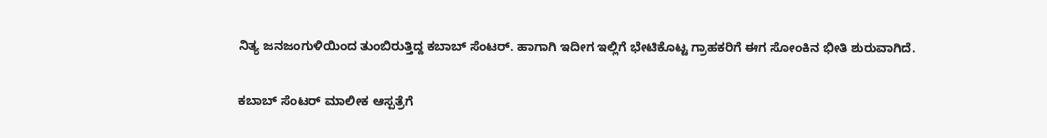ನಿತ್ಯ ಜನಜಂಗುಳಿಯಿಂದ ತುಂಬಿರುತ್ತಿದ್ದ ಕಬಾಬ್ ಸೆಂಟರ್. ಹಾಗಾಗಿ ಇದೀಗ ಇಲ್ಲಿಗೆ ಭೇಟಿಕೊಟ್ಟ ಗ್ರಾಹಕರಿಗೆ ಈಗ ಸೋಂಕಿನ ಭೀತಿ ಶುರುವಾಗಿದೆ.

ಕಬಾಬ್ ಸೆಂಟರ್ ಮಾಲೀಕ ಆಸ್ಪತ್ರೆಗೆ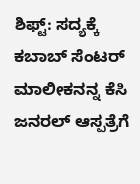ಶಿಫ್ಟ್: ಸದ್ಯಕ್ಕೆ ಕಬಾಬ್ ಸೆಂಟರ್ ಮಾಲೀಕನನ್ನ ಕೆಸಿ ಜನರಲ್ ಆಸ್ಪತ್ರೆಗೆ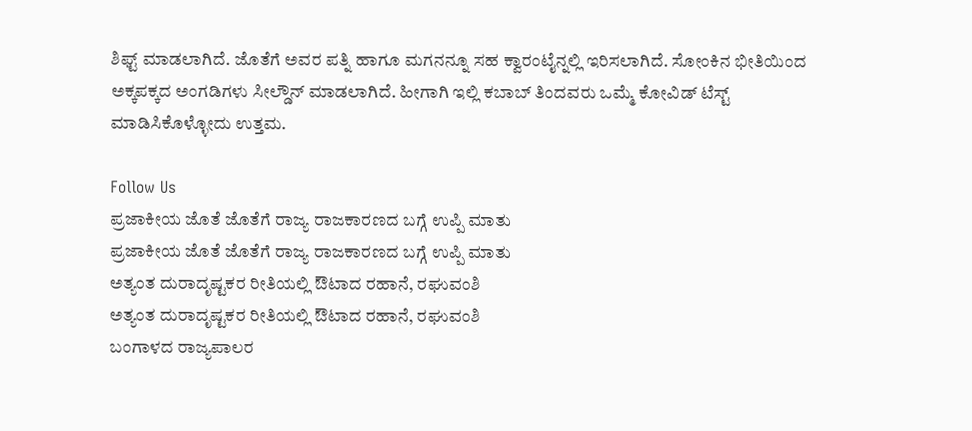ಶಿಫ್ಟ್ ಮಾಡಲಾಗಿದೆ. ಜೊತೆಗೆ ಅವರ ಪತ್ನಿ ಹಾಗೂ ಮಗನನ್ನೂ ಸಹ ಕ್ವಾರಂಟೈನ್ನಲ್ಲಿ ಇರಿಸಲಾಗಿದೆ. ಸೋಂಕಿನ ಭೀತಿಯಿಂದ ಅಕ್ಕಪಕ್ಕದ ಅಂಗಡಿಗಳು ಸೀಲ್ಡೌನ್ ಮಾಡಲಾಗಿದೆ. ಹೀಗಾಗಿ ಇಲ್ಲಿ ಕಬಾಬ್ ತಿಂದವರು ಒಮ್ಮೆ ಕೋವಿಡ್ ಟೆಸ್ಟ್ ಮಾಡಿಸಿಕೊಳ್ಳೋದು ಉತ್ತಮ.

Follow Us
ಪ್ರಜಾಕೀಯ ಜೊತೆ ಜೊತೆಗೆ ರಾಜ್ಯ ರಾಜಕಾರಣದ ಬಗ್ಗೆ ಉಪ್ಪಿ ಮಾತು
ಪ್ರಜಾಕೀಯ ಜೊತೆ ಜೊತೆಗೆ ರಾಜ್ಯ ರಾಜಕಾರಣದ ಬಗ್ಗೆ ಉಪ್ಪಿ ಮಾತು
ಅತ್ಯಂತ ದುರಾದೃಷ್ಟಕರ ರೀತಿಯಲ್ಲಿ ಔಟಾದ ರಹಾನೆ, ರಘುವಂಶಿ
ಅತ್ಯಂತ ದುರಾದೃಷ್ಟಕರ ರೀತಿಯಲ್ಲಿ ಔಟಾದ ರಹಾನೆ, ರಘುವಂಶಿ
ಬಂಗಾಳದ ರಾಜ್ಯಪಾಲರ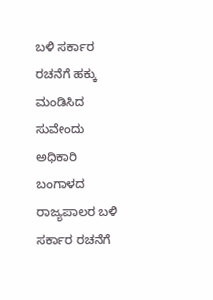ಬಳಿ ಸರ್ಕಾರ ರಚನೆಗೆ ಹಕ್ಕು ಮಂಡಿಸಿದ ಸುವೇಂದು ಅಧಿಕಾರಿ
ಬಂಗಾಳದ ರಾಜ್ಯಪಾಲರ ಬಳಿ ಸರ್ಕಾರ ರಚನೆಗೆ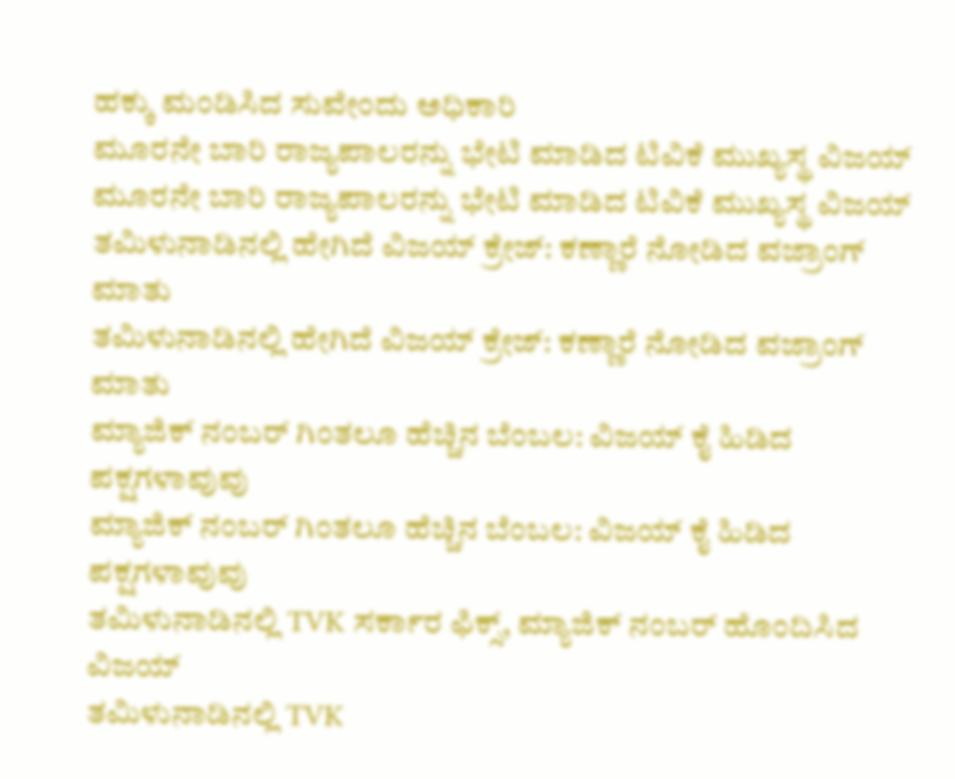ಹಕ್ಕು ಮಂಡಿಸಿದ ಸುವೇಂದು ಅಧಿಕಾರಿ
ಮೂರನೇ ಬಾರಿ ರಾಜ್ಯಪಾಲರನ್ನು ಭೇಟಿ ಮಾಡಿದ ಟಿವಿಕೆ ಮುಖ್ಯಸ್ಥ ವಿಜಯ್
ಮೂರನೇ ಬಾರಿ ರಾಜ್ಯಪಾಲರನ್ನು ಭೇಟಿ ಮಾಡಿದ ಟಿವಿಕೆ ಮುಖ್ಯಸ್ಥ ವಿಜಯ್
ತಮಿಳುನಾಡಿನಲ್ಲಿ ಹೇಗಿದೆ ವಿಜಯ್ ಕ್ರೇಜ್: ಕಣ್ಣಾರೆ ನೋಡಿದ ವಜ್ರಾಂಗ್ ಮಾತು
ತಮಿಳುನಾಡಿನಲ್ಲಿ ಹೇಗಿದೆ ವಿಜಯ್ ಕ್ರೇಜ್: ಕಣ್ಣಾರೆ ನೋಡಿದ ವಜ್ರಾಂಗ್ ಮಾತು
ಮ್ಯಾಜಿಕ್ ನಂಬರ್ ಗಿಂತಲೂ ಹೆಚ್ಚಿನ ಬೆಂಬಲ: ವಿಜಯ್ ಕೈ ಹಿಡಿದ ಪಕ್ಷಗಳಾವುವು
ಮ್ಯಾಜಿಕ್ ನಂಬರ್ ಗಿಂತಲೂ ಹೆಚ್ಚಿನ ಬೆಂಬಲ: ವಿಜಯ್ ಕೈ ಹಿಡಿದ ಪಕ್ಷಗಳಾವುವು
ತಮಿಳುನಾಡಿನಲ್ಲಿ TVK ಸರ್ಕಾರ ಫಿಕ್ಸ್‌, ಮ್ಯಾಜಿಕ್ ನಂಬರ್ ಹೊಂದಿಸಿದ ವಿಜಯ್
ತಮಿಳುನಾಡಿನಲ್ಲಿ TVK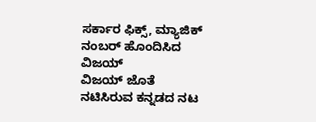ಸರ್ಕಾರ ಫಿಕ್ಸ್‌, ಮ್ಯಾಜಿಕ್ ನಂಬರ್ ಹೊಂದಿಸಿದ ವಿಜಯ್
ವಿಜಯ್ ಜೊತೆ ನಟಿಸಿರುವ ಕನ್ನಡದ ನಟ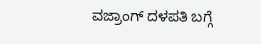ವಜ್ರಾಂಗ್ ದಳಪತಿ ಬಗ್ಗೆ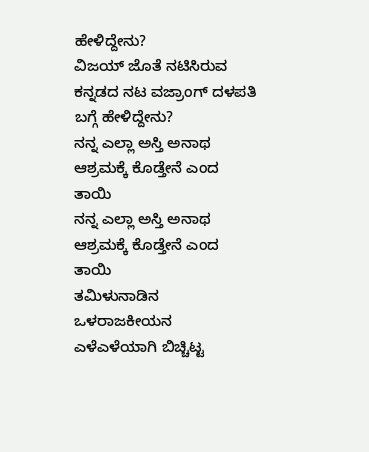ಹೇಳಿದ್ದೇನು?
ವಿಜಯ್ ಜೊತೆ ನಟಿಸಿರುವ ಕನ್ನಡದ ನಟ ವಜ್ರಾಂಗ್ ದಳಪತಿ ಬಗ್ಗೆ ಹೇಳಿದ್ದೇನು?
ನನ್ನ ಎಲ್ಲಾ ಅಸ್ತಿ ಅನಾಥ ಆಶ್ರಮಕ್ಕೆ ಕೊಡ್ತೇನೆ ಎಂದ ತಾಯಿ
ನನ್ನ ಎಲ್ಲಾ ಅಸ್ತಿ ಅನಾಥ ಆಶ್ರಮಕ್ಕೆ ಕೊಡ್ತೇನೆ ಎಂದ ತಾಯಿ
ತಮಿಳುನಾಡಿನ ಒಳರಾಜಕೀಯನ ಎಳೆಎಳೆಯಾಗಿ ಬಿಚ್ಚಿಟ್ಟ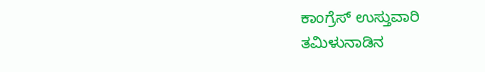ಕಾಂಗ್ರೆಸ್ ಉಸ್ತುವಾರಿ
ತಮಿಳುನಾಡಿನ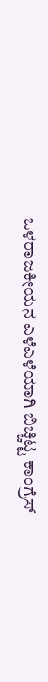ಒಳರಾಜಕೀಯನ ಎಳೆಎಳೆಯಾಗಿ ಬಿಚ್ಚಿಟ್ಟ ಕಾಂಗ್ರೆಸ್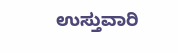ಉಸ್ತುವಾರಿ